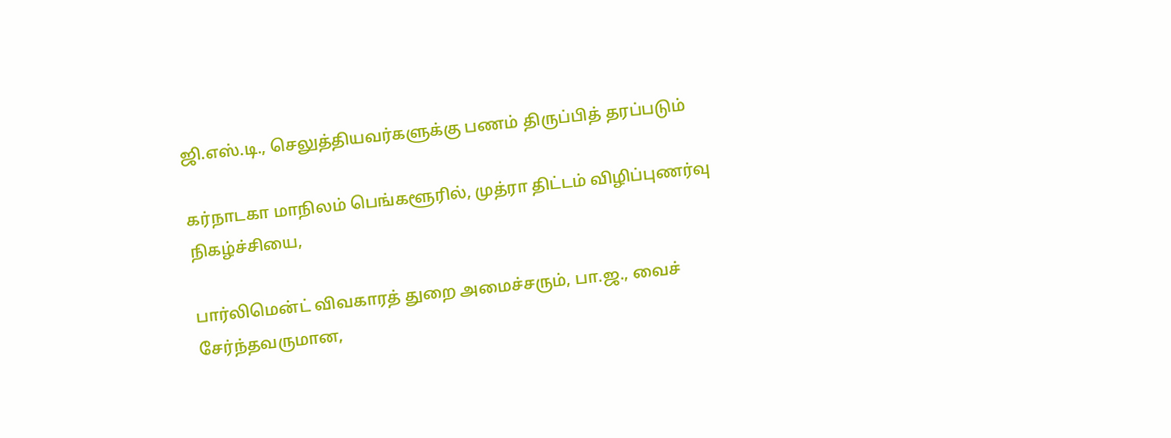ஜி.எஸ்.டி., செலுத்தியவர்களுக்கு பணம் திருப்பித் தரப்படும்

கர்நாடகா மாநிலம் பெங்களூரில், முத்ரா திட்டம் விழிப்புணர்வு நிகழ்ச்சியை,

பார்லிமென்ட் விவகாரத் துறை அமைச்சரும், பா.ஜ., வைச் சேர்ந்தவருமான,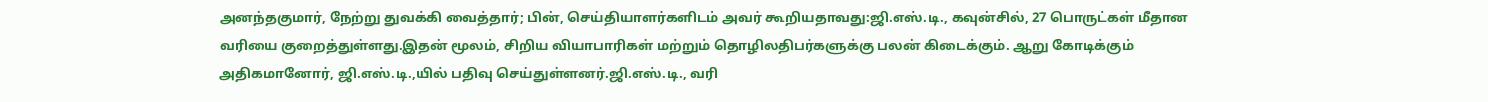அனந்தகுமார், நேற்று துவக்கி வைத்தார்; பின், செய்தியாளர்களிடம் அவர் கூறியதாவது:ஜி.எஸ்.டி., கவுன்சில், 27 பொருட்கள் மீதான வரியை குறைத்துள்ளது.இதன் மூலம், சிறிய வியாபாரிகள் மற்றும் தொழிலதிபர்களுக்கு பலன் கிடைக்கும். ஆறு கோடிக்கும் அதிகமானோர், ஜி.எஸ்.டி.,யில் பதிவு செய்துள்ளனர்.ஜி.எஸ்.டி., வரி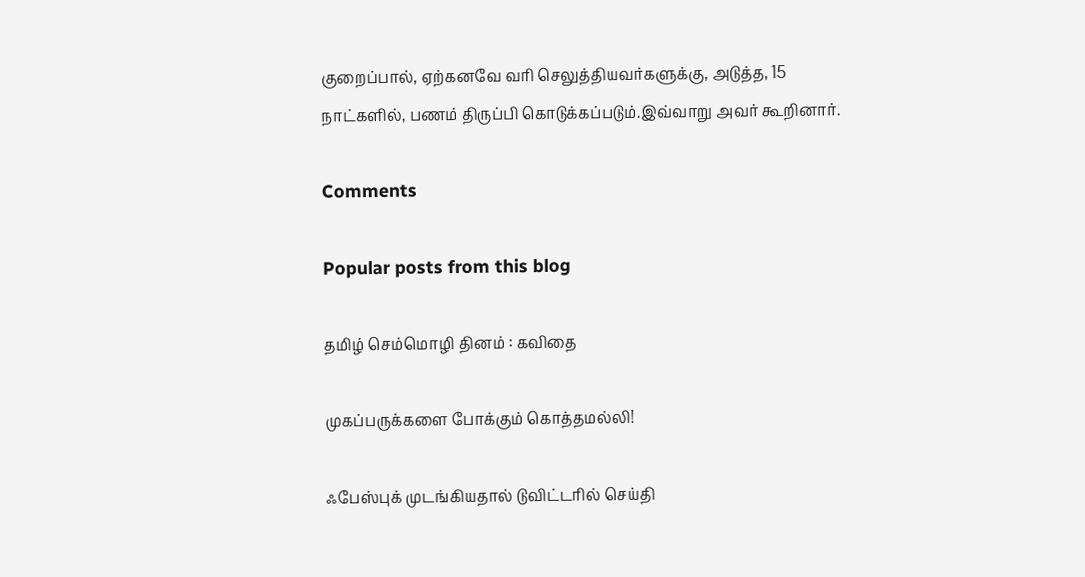குறைப்பால், ஏற்கனவே வரி செலுத்தியவர்களுக்கு, அடுத்த, 15 நாட்களில், பணம் திருப்பி கொடுக்கப்படும்.இவ்வாறு அவர் கூறினார்.

Comments

Popular posts from this blog

தமிழ் செம்மொழி தினம் : கவிதை

முகப்பருக்களை போக்கும் கொத்தமல்லி!

ஃபேஸ்புக் முடங்கியதால் டுவிட்டரில் செய்தி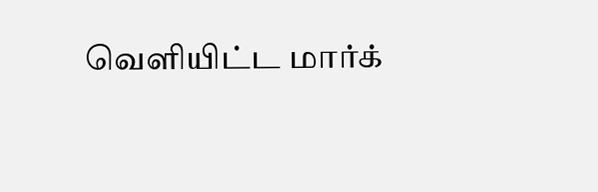வெளியிட்ட மார்க்